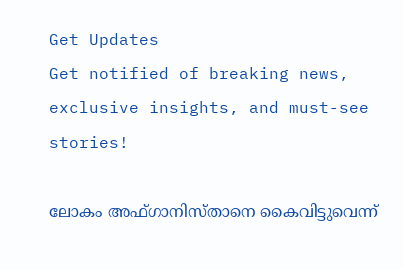Get Updates
Get notified of breaking news, exclusive insights, and must-see stories!

ലോകം അഫ്ഗാനിസ്താനെ കൈവിട്ടുവെന്ന്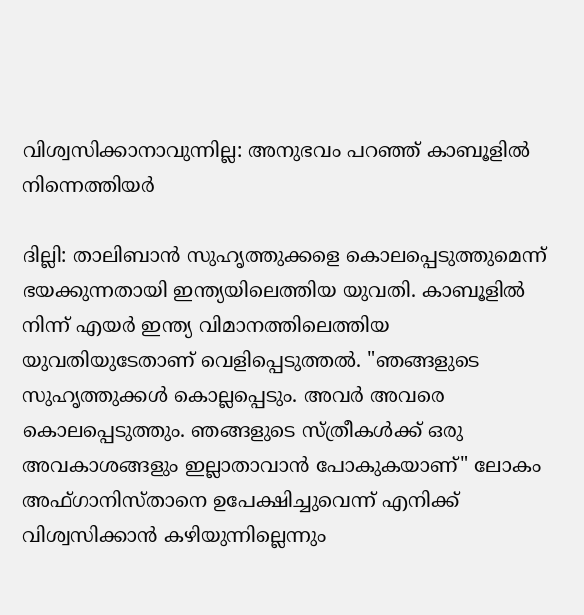വിശ്വസിക്കാനാവുന്നില്ല: അനുഭവം പറഞ്ഞ് കാബൂളിൽ നിന്നെത്തിയർ

ദില്ലി: താലിബാൻ സുഹൃത്തുക്കളെ കൊലപ്പെടുത്തുമെന്ന് ഭയക്കുന്നതായി ഇന്ത്യയിലെത്തിയ യുവതി. കാബൂളിൽ നിന്ന് എയർ ഇന്ത്യ വിമാനത്തിലെത്തിയ യുവതിയുടേതാണ് വെളിപ്പെടുത്തൽ. "ഞങ്ങളുടെ സുഹൃത്തുക്കൾ കൊല്ലപ്പെടും. അവർ അവരെ കൊലപ്പെടുത്തും. ഞങ്ങളുടെ സ്ത്രീകൾക്ക് ഒരു അവകാശങ്ങളും ഇല്ലാതാവാൻ പോകുകയാണ്" ലോകം അഫ്ഗാനിസ്താനെ ഉപേക്ഷിച്ചുവെന്ന് എനിക്ക് വിശ്വസിക്കാൻ കഴിയുന്നില്ലെന്നും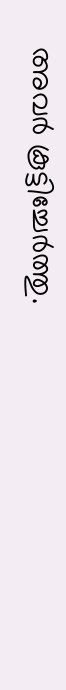അവർ കൂട്ടിച്ചേർത്തു.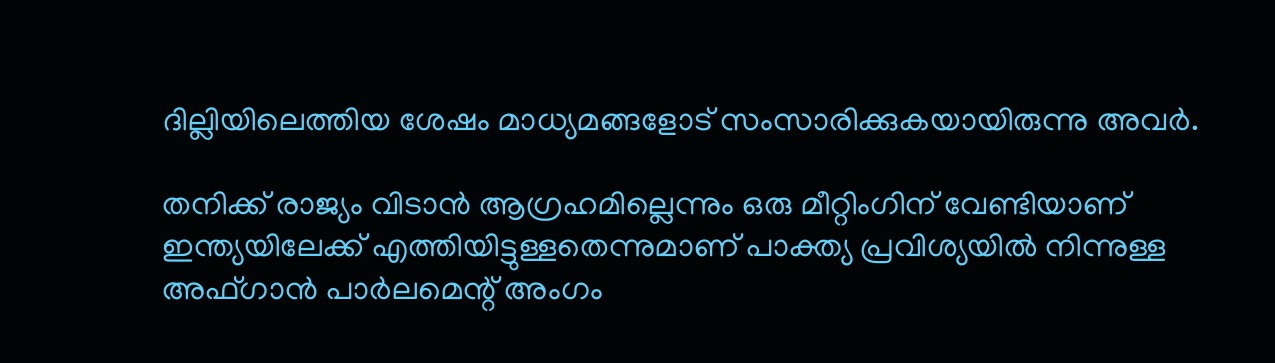ദില്ലിയിലെത്തിയ ശേഷം മാധ്യമങ്ങളോട് സംസാരിക്കുകയായിരുന്നു അവർ.

തനിക്ക് രാജ്യം വിടാൻ ആഗ്രഹമില്ലെന്നും ഒരു മീറ്റിംഗിന് വേണ്ടിയാണ് ഇന്ത്യയിലേക്ക് എത്തിയിട്ടുള്ളതെന്നുമാണ് പാക്ത്യ പ്രവിശ്യയിൽ നിന്നുള്ള അഫ്ഗാൻ പാർലമെന്റ് അംഗം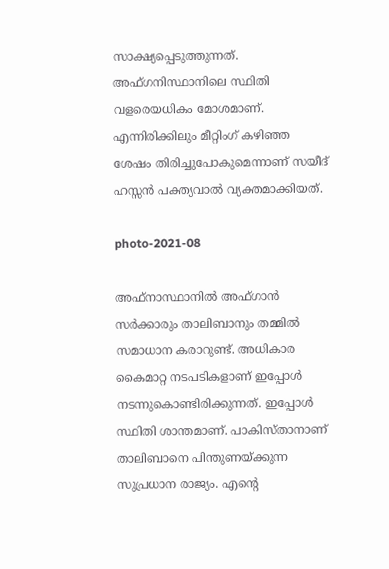സാക്ഷ്യപ്പെടുത്തുന്നത്. അഫ്ഗനിസ്ഥാനിലെ സ്ഥിതി വളരെയധികം മോശമാണ്. എന്നിരിക്കിലും മീറ്റിംഗ് കഴിഞ്ഞ ശേഷം തിരിച്ചുപോകുമെന്നാണ് സയീദ് ഹസ്സൻ പക്ത്യവാൽ വ്യക്തമാക്കിയത്.

photo-2021-08

അഫ്നാസ്ഥാനിൽ അഫ്ഗാൻ സർക്കാരും താലിബാനും തമ്മിൽ സമാധാന കരാറുണ്ട്. അധികാര കൈമാറ്റ നടപടികളാണ് ഇപ്പോൾ നടന്നുകൊണ്ടിരിക്കുന്നത്. ഇപ്പോൾ സ്ഥിതി ശാന്തമാണ്. പാകിസ്താനാണ് താലിബാനെ പിന്തുണയ്ക്കുന്ന സുപ്രധാന രാജ്യം. എന്റെ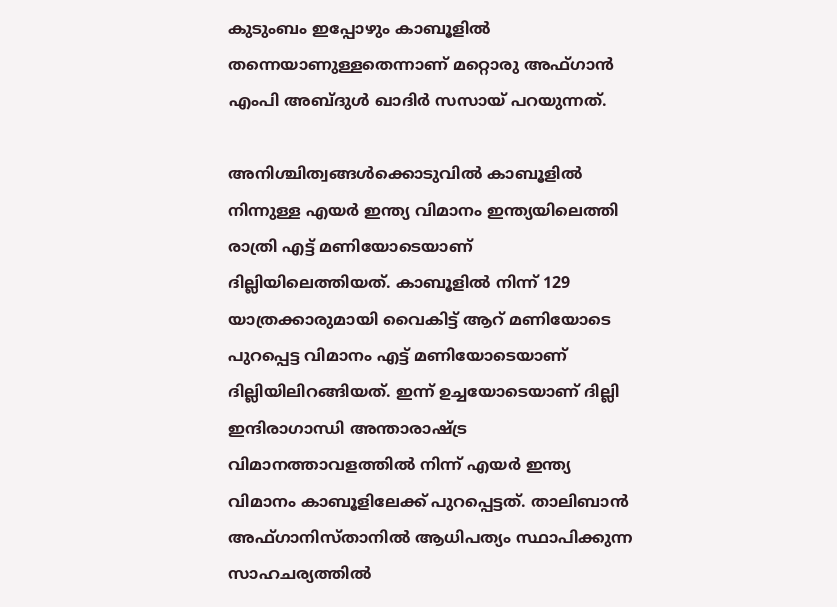കുടുംബം ഇപ്പോഴും കാബൂളിൽ തന്നെയാണുള്ളതെന്നാണ് മറ്റൊരു അഫ്ഗാൻ എംപി അബ്ദുൾ ഖാദിർ സസായ് പറയുന്നത്.

അനിശ്ചിത്വങ്ങൾക്കൊടുവിൽ കാബൂളിൽ നിന്നുള്ള എയർ ഇന്ത്യ വിമാനം ഇന്ത്യയിലെത്തി രാത്രി എട്ട് മണിയോടെയാണ് ദില്ലിയിലെത്തിയത്. കാബൂളിൽ നിന്ന് 129 യാത്രക്കാരുമായി വൈകിട്ട് ആറ് മണിയോടെ പുറപ്പെട്ട വിമാനം എട്ട് മണിയോടെയാണ് ദില്ലിയിലിറങ്ങിയത്. ഇന്ന് ഉച്ചയോടെയാണ് ദില്ലി ഇന്ദിരാഗാന്ധി അന്താരാഷ്ട്ര വിമാനത്താവളത്തിൽ നിന്ന് എയർ ഇന്ത്യ വിമാനം കാബൂളിലേക്ക് പുറപ്പെട്ടത്. താലിബാൻ അഫ്ഗാനിസ്താനിൽ ആധിപത്യം സ്ഥാപിക്കുന്ന സാഹചര്യത്തിൽ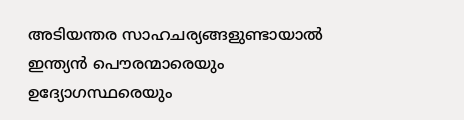അടിയന്തര സാഹചര്യങ്ങളുണ്ടായാൽ ഇന്ത്യൻ പൌരന്മാരെയും ഉദ്യോഗസ്ഥരെയും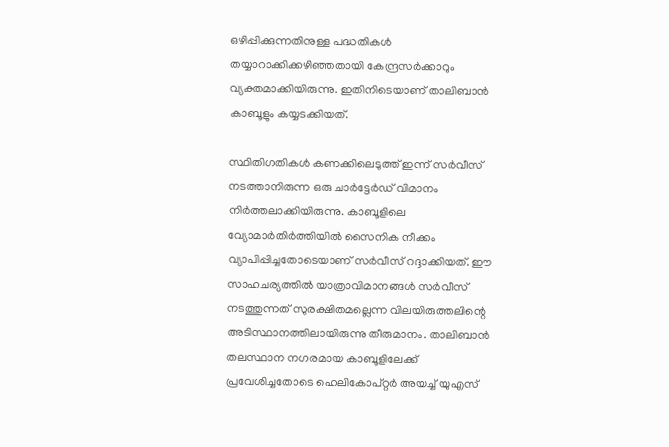ഒഴിപ്പിക്കുന്നതിനുള്ള പദ്ധതികൾ തയ്യാറാക്കിക്കഴിഞ്ഞതായി കേന്ദ്രസർക്കാറും വ്യക്തമാക്കിയിരുന്നു. ഇതിനിടെയാണ് താലിബാൻ കാബൂളും കയ്യടക്കിയത്.

സ്ഥിതിഗതികൾ കണക്കിലെടുത്ത് ഇന്ന് സർവീസ് നടത്താനിരുന്ന ഒരു ചാർട്ടേർഡ് വിമാനം നിർത്തലാക്കിയിരുന്നു. കാബൂളിലെ വ്യോമാർതിർത്തിയിൽ സൈനിക നീക്കം വ്യാപിപ്പിച്ചതോടെയാണ് സർവീസ് റദ്ദാക്കിയത്. ഈ സാഹചര്യത്തിൽ യാത്രാവിമാനങ്ങൾ സർവീസ് നടത്തുന്നത് സുരക്ഷിതമല്ലെന്ന വിലയിരുത്തലിന്റെ അടിസ്ഥാനത്തിലായിരുന്നു തീരുമാനം. താലിബാൻ തലസ്ഥാന നഗരമായ കാബൂളിലേക്ക് പ്രവേശിച്ചതോടെ ഹെലികോപ്റ്റർ അയച്ച് യുഎസ്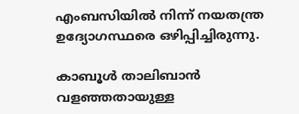എംബസിയിൽ നിന്ന് നയതന്ത്ര ഉദ്യോഗസ്ഥരെ ഒഴിപ്പിച്ചിരുന്നു.

കാബൂൾ താലിബാൻ വളഞ്ഞതായുള്ള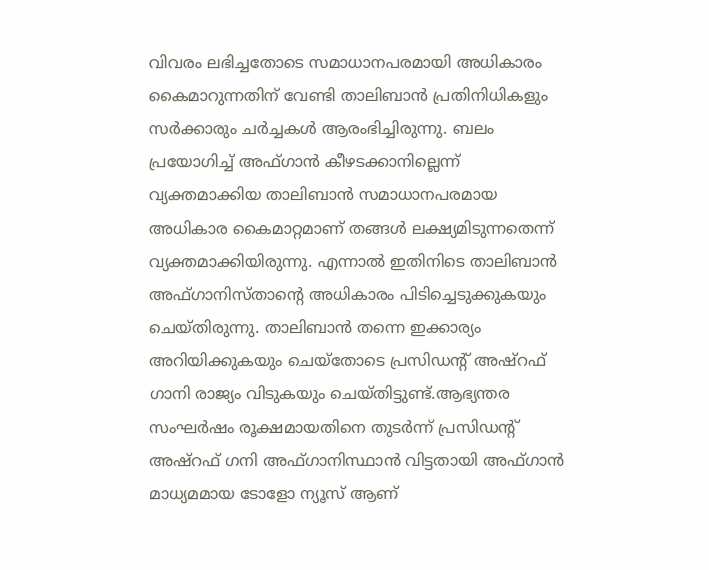വിവരം ലഭിച്ചതോടെ സമാധാനപരമായി അധികാരം കൈമാറുന്നതിന് വേണ്ടി താലിബാൻ പ്രതിനിധികളും സർക്കാരും ചർച്ചകൾ ആരംഭിച്ചിരുന്നു. ബലം പ്രയോഗിച്ച് അഫ്ഗാൻ കീഴടക്കാനില്ലെന്ന് വ്യക്തമാക്കിയ താലിബാൻ സമാധാനപരമായ അധികാര കൈമാറ്റമാണ് തങ്ങൾ ലക്ഷ്യമിടുന്നതെന്ന് വ്യക്തമാക്കിയിരുന്നു. എന്നാൽ ഇതിനിടെ താലിബാൻ അഫ്ഗാനിസ്താന്റെ അധികാരം പിടിച്ചെടുക്കുകയും ചെയ്തിരുന്നു. താലിബാൻ തന്നെ ഇക്കാര്യം അറിയിക്കുകയും ചെയ്തോടെ പ്രസിഡന്റ് അഷ്റഫ് ഗാനി രാജ്യം വിടുകയും ചെയ്തിട്ടുണ്ട്.ആഭ്യന്തര സംഘർഷം രൂക്ഷമായതിനെ തുടര്‍ന്ന് പ്രസിഡന്റ് അഷ്റഫ് ഗനി അഫ്ഗാനിസ്ഥാന്‍ വിട്ടതായി അഫ്ഗാന്‍ മാധ്യമമായ ടോളോ ന്യൂസ് ആണ്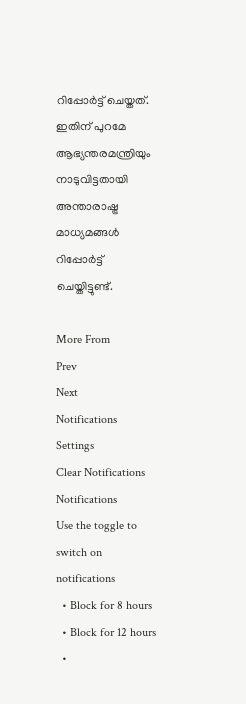റിപ്പോർട്ട് ചെയ്തത്. ഇതിന് പുറമേ ആഭ്യന്തരമന്ത്രിയും നാടുവിട്ടതായി അന്താരാഷ്ട്ര മാധ്യമങ്ങൾ റിപ്പോർട്ട് ചെയ്തിട്ടുണ്ട്.

More From
Prev
Next
Notifications
Settings
Clear Notifications
Notifications
Use the toggle to switch on notifications
  • Block for 8 hours
  • Block for 12 hours
  •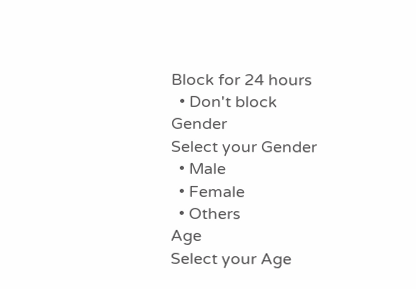Block for 24 hours
  • Don't block
Gender
Select your Gender
  • Male
  • Female
  • Others
Age
Select your Age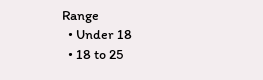Range
  • Under 18
  • 18 to 25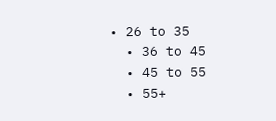• 26 to 35
  • 36 to 45
  • 45 to 55
  • 55+